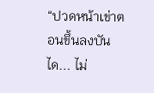“ปวดหน้าเข่าตอนขึ้นลงบันได... ไม่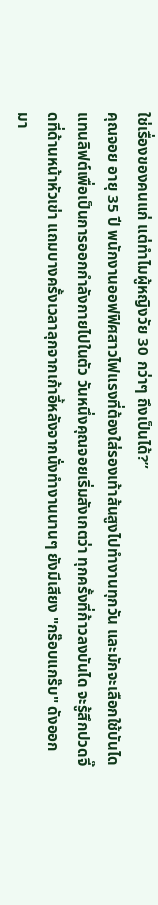ใช่เรื่องของคนแก่ แต่ทำไมผู้หญิงวัย 30 กว่าๆ ถึงเป็นได้?”
คุณจอย อายุ 35 ปี พนักงานออฟฟิศสาวไฟแรงที่ต้องใส่รองเท้าส้นสูงไปทำงานทุกวัน และมักจะเลือกใช้บันไดแทนลิฟต์เพื่อเป็นการออกกำลังกายไปในตัว วันหนึ่งคุณจอยเริ่มสังเกตว่า ทุกครั้งที่ก้าวลงบันได จะรู้สึกปวดจี๊ดที่ด้านหน้าหัวเข่า แถมบางครั้งเวลาลุกจากเก้าอี้หลังจากนั่งทำงานนานๆ ยังมีเสียง "กร๊อบแกร๊บ" ดังออกมา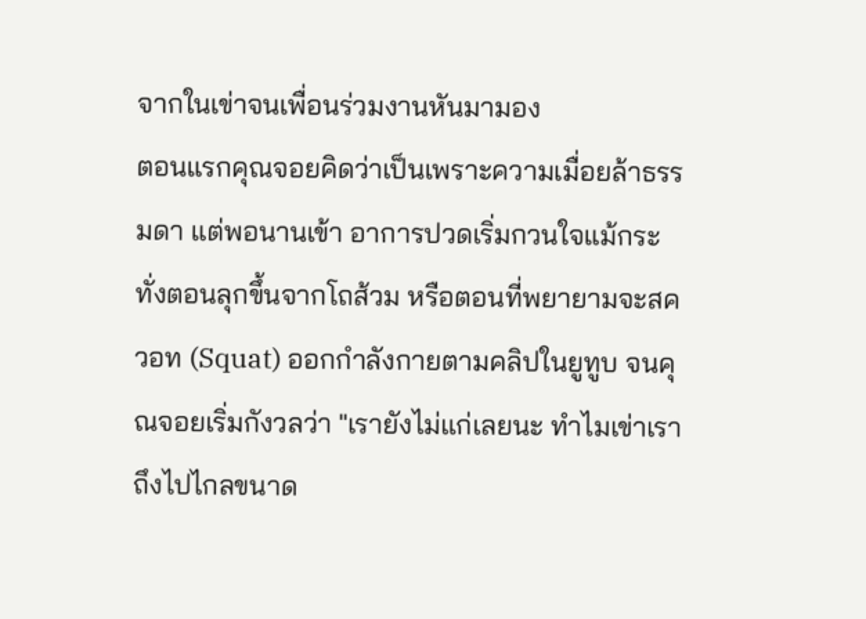จากในเข่าจนเพื่อนร่วมงานหันมามอง
ตอนแรกคุณจอยคิดว่าเป็นเพราะความเมื่อยล้าธรรมดา แต่พอนานเข้า อาการปวดเริ่มกวนใจแม้กระทั่งตอนลุกขึ้นจากโถส้วม หรือตอนที่พยายามจะสควอท (Squat) ออกกำลังกายตามคลิปในยูทูบ จนคุณจอยเริ่มกังวลว่า "เรายังไม่แก่เลยนะ ทำไมเข่าเราถึงไปไกลขนาด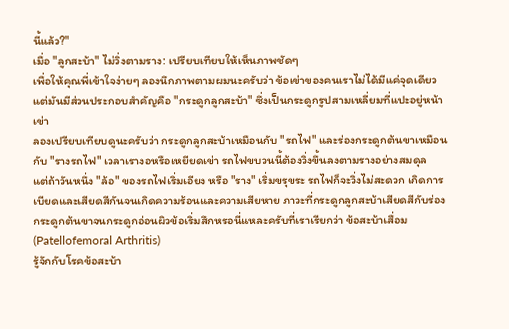นี้แล้ว?"
เมื่อ "ลูกสะบ้า" ไม่วิ่งตามราง: เปรียบเทียบให้เห็นภาพชัดๆ
เพื่อให้คุณพี่เข้าใจง่ายๆ ลองนึกภาพตามผมนะครับว่า ข้อเข่าของคนเราไม่ได้มีแค่จุดเดียว แต่มันมีส่วนประกอบสำคัญคือ "กระดูกลูกสะบ้า" ซึ่งเป็นกระดูกรูปสามเหลี่ยมที่แปะอยู่หน้าเข่า
ลองเปรียบเทียบดูนะครับว่า กระดูกลูกสะบ้าเหมือนกับ "รถไฟ" และร่องกระดูกต้นขาเหมือนกับ "รางรถไฟ" เวลาเรางอหรือเหยียดเข่า รถไฟขบวนนี้ต้องวิ่งขึ้นลงตามรางอย่างสมดุล
แต่ถ้าวันหนึ่ง "ล้อ" ของรถไฟเริ่มเอียง หรือ "ราง" เริ่มขรุขระ รถไฟก็จะวิ่งไม่สะดวก เกิดการเบียดและเสียดสีกันจนเกิดความร้อนและความเสียหาย ภาวะที่กระดูกลูกสะบ้าเสียดสีกับร่องกระดูกต้นขาจนกระดูกอ่อนผิวข้อเริ่มสึกหรอนี่แหละครับที่เราเรียกว่า ข้อสะบ้าเสื่อม (Patellofemoral Arthritis)
รู้จักกับโรคข้อสะบ้า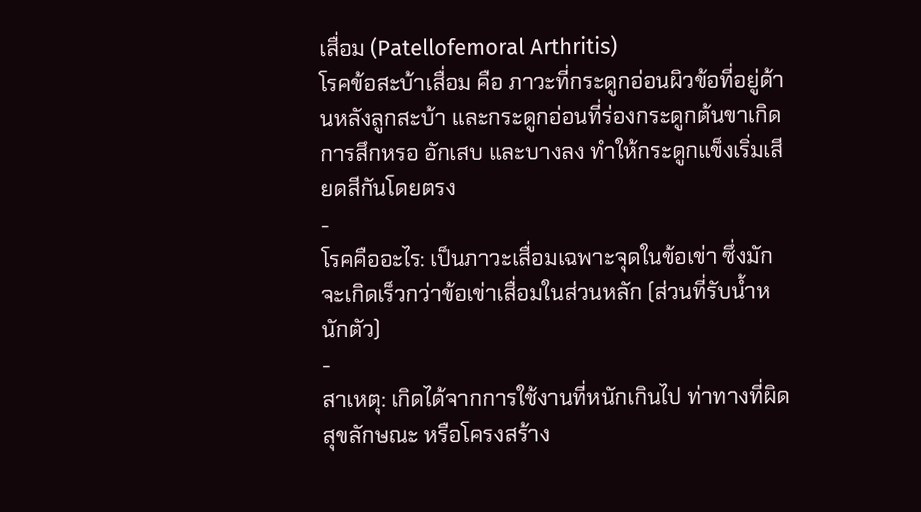เสื่อม (Patellofemoral Arthritis)
โรคข้อสะบ้าเสื่อม คือ ภาวะที่กระดูกอ่อนผิวข้อที่อยู่ด้านหลังลูกสะบ้า และกระดูกอ่อนที่ร่องกระดูกต้นขาเกิดการสึกหรอ อักเสบ และบางลง ทำให้กระดูกแข็งเริ่มเสียดสีกันโดยตรง
-
โรคคืออะไร: เป็นภาวะเสื่อมเฉพาะจุดในข้อเข่า ซึ่งมักจะเกิดเร็วกว่าข้อเข่าเสื่อมในส่วนหลัก (ส่วนที่รับน้ำหนักตัว)
-
สาเหตุ: เกิดได้จากการใช้งานที่หนักเกินไป ท่าทางที่ผิดสุขลักษณะ หรือโครงสร้าง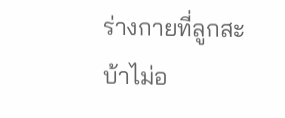ร่างกายที่ลูกสะบ้าไม่อ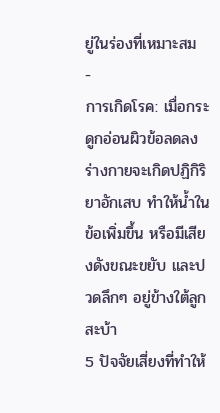ยู่ในร่องที่เหมาะสม
-
การเกิดโรค: เมื่อกระดูกอ่อนผิวข้อลดลง ร่างกายจะเกิดปฏิกิริยาอักเสบ ทำให้น้ำในข้อเพิ่มขึ้น หรือมีเสียงดังขณะขยับ และปวดลึกๆ อยู่ข้างใต้ลูกสะบ้า
5 ปัจจัยเสี่ยงที่ทำให้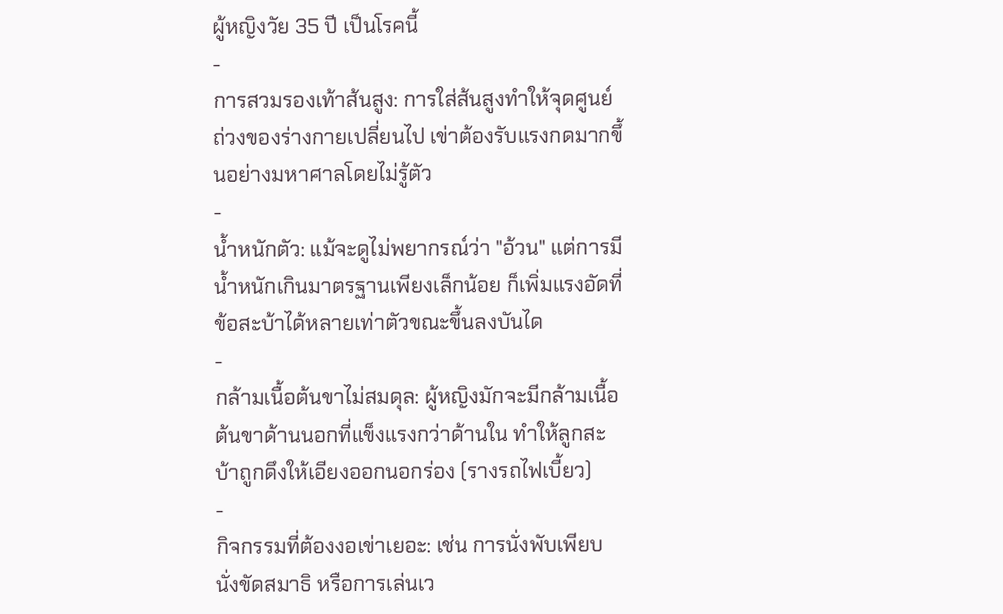ผู้หญิงวัย 35 ปี เป็นโรคนี้
-
การสวมรองเท้าส้นสูง: การใส่ส้นสูงทำให้จุดศูนย์ถ่วงของร่างกายเปลี่ยนไป เข่าต้องรับแรงกดมากขึ้นอย่างมหาศาลโดยไม่รู้ตัว
-
น้ำหนักตัว: แม้จะดูไม่พยากรณ์ว่า "อ้วน" แต่การมีน้ำหนักเกินมาตรฐานเพียงเล็กน้อย ก็เพิ่มแรงอัดที่ข้อสะบ้าได้หลายเท่าตัวขณะขึ้นลงบันได
-
กล้ามเนื้อต้นขาไม่สมดุล: ผู้หญิงมักจะมีกล้ามเนื้อต้นขาด้านนอกที่แข็งแรงกว่าด้านใน ทำให้ลูกสะบ้าถูกดึงให้เอียงออกนอกร่อง (รางรถไฟเบี้ยว)
-
กิจกรรมที่ต้องงอเข่าเยอะ: เช่น การนั่งพับเพียบ นั่งขัดสมาธิ หรือการเล่นเว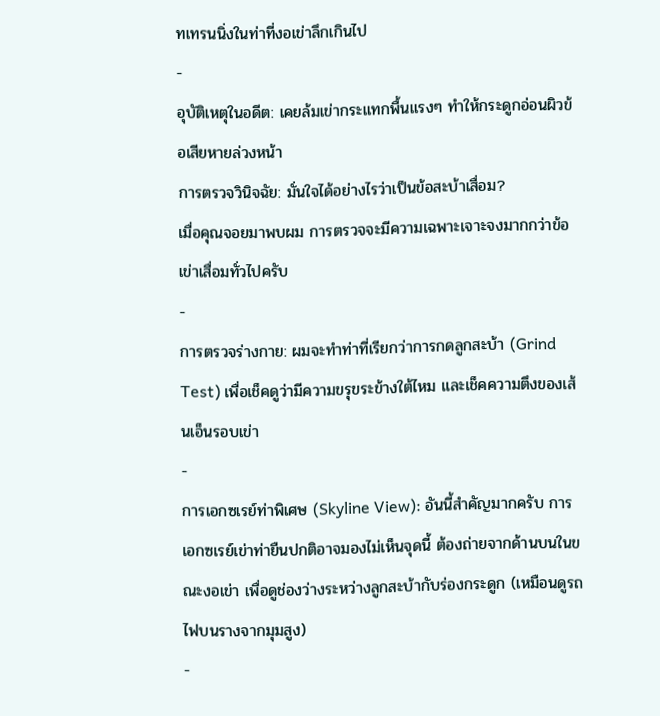ทเทรนนิ่งในท่าที่งอเข่าลึกเกินไป
-
อุบัติเหตุในอดีต: เคยล้มเข่ากระแทกพื้นแรงๆ ทำให้กระดูกอ่อนผิวข้อเสียหายล่วงหน้า
การตรวจวินิจฉัย: มั่นใจได้อย่างไรว่าเป็นข้อสะบ้าเสื่อม?
เมื่อคุณจอยมาพบผม การตรวจจะมีความเฉพาะเจาะจงมากกว่าข้อเข่าเสื่อมทั่วไปครับ
-
การตรวจร่างกาย: ผมจะทำท่าที่เรียกว่าการกดลูกสะบ้า (Grind Test) เพื่อเช็คดูว่ามีความขรุขระข้างใต้ไหม และเช็คความตึงของเส้นเอ็นรอบเข่า
-
การเอกซเรย์ท่าพิเศษ (Skyline View): อันนี้สำคัญมากครับ การเอกซเรย์เข่าท่ายืนปกติอาจมองไม่เห็นจุดนี้ ต้องถ่ายจากด้านบนในขณะงอเข่า เพื่อดูช่องว่างระหว่างลูกสะบ้ากับร่องกระดูก (เหมือนดูรถไฟบนรางจากมุมสูง)
-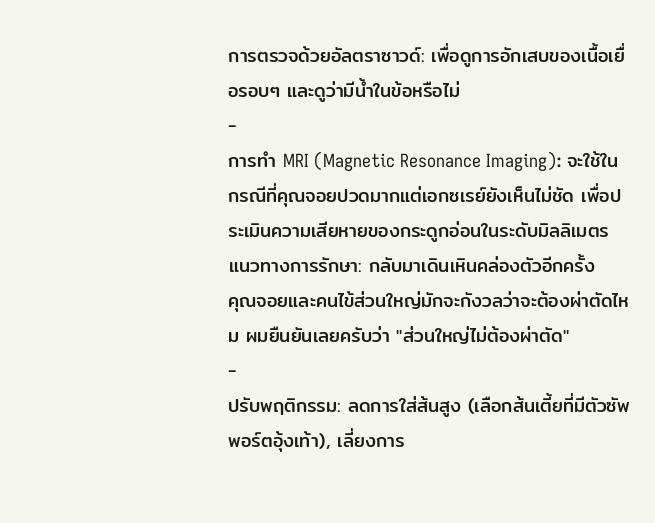การตรวจด้วยอัลตราซาวด์: เพื่อดูการอักเสบของเนื้อเยื่อรอบๆ และดูว่ามีน้ำในข้อหรือไม่
-
การทำ MRI (Magnetic Resonance Imaging): จะใช้ในกรณีที่คุณจอยปวดมากแต่เอกซเรย์ยังเห็นไม่ชัด เพื่อประเมินความเสียหายของกระดูกอ่อนในระดับมิลลิเมตร
แนวทางการรักษา: กลับมาเดินเหินคล่องตัวอีกครั้ง
คุณจอยและคนไข้ส่วนใหญ่มักจะกังวลว่าจะต้องผ่าตัดไหม ผมยืนยันเลยครับว่า "ส่วนใหญ่ไม่ต้องผ่าตัด"
-
ปรับพฤติกรรม: ลดการใส่ส้นสูง (เลือกส้นเตี้ยที่มีตัวซัพพอร์ตอุ้งเท้า), เลี่ยงการ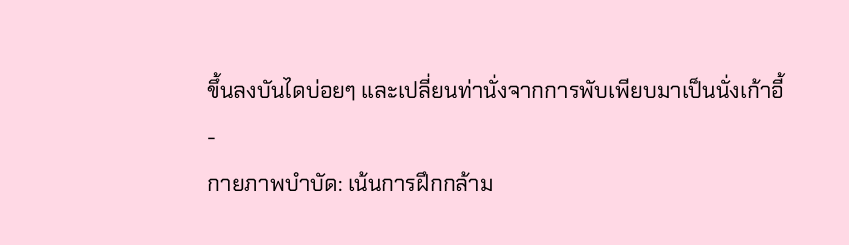ขึ้นลงบันไดบ่อยๆ และเปลี่ยนท่านั่งจากการพับเพียบมาเป็นนั่งเก้าอี้
-
กายภาพบำบัด: เน้นการฝึกกล้าม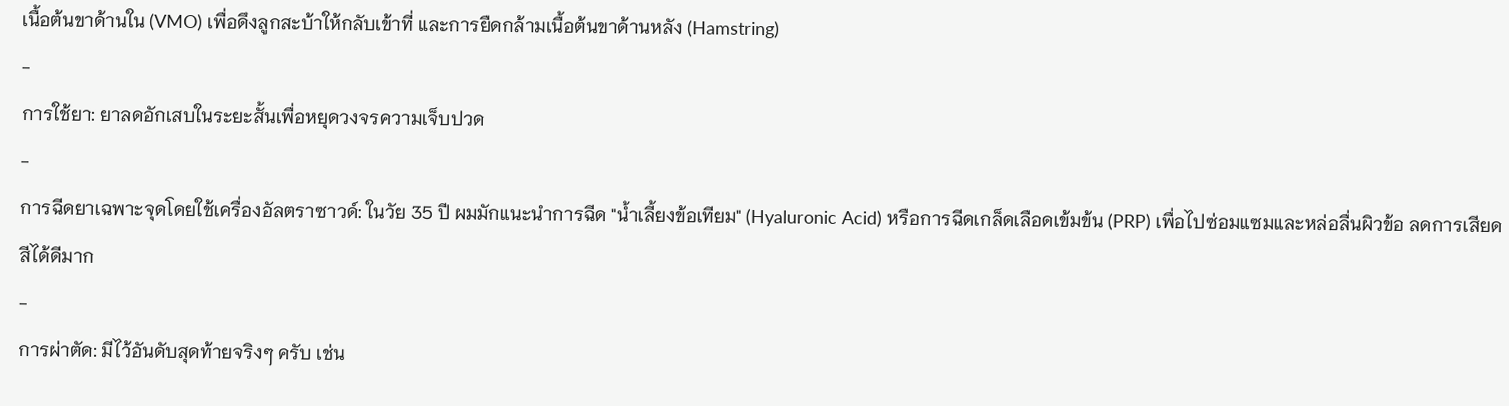เนื้อต้นขาด้านใน (VMO) เพื่อดึงลูกสะบ้าให้กลับเข้าที่ และการยืดกล้ามเนื้อต้นขาด้านหลัง (Hamstring)
-
การใช้ยา: ยาลดอักเสบในระยะสั้นเพื่อหยุดวงจรความเจ็บปวด
-
การฉีดยาเฉพาะจุดโดยใช้เครื่องอัลตราซาวด์: ในวัย 35 ปี ผมมักแนะนำการฉีด "น้ำเลี้ยงข้อเทียม" (Hyaluronic Acid) หรือการฉีดเกล็ดเลือดเข้มข้น (PRP) เพื่อไปซ่อมแซมและหล่อลื่นผิวข้อ ลดการเสียดสีได้ดีมาก
-
การผ่าตัด: มีไว้อันดับสุดท้ายจริงๆ ครับ เช่น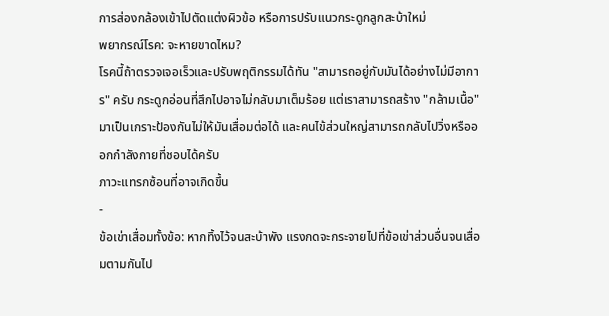การส่องกล้องเข้าไปตัดแต่งผิวข้อ หรือการปรับแนวกระดูกลูกสะบ้าใหม่
พยากรณ์โรค: จะหายขาดไหม?
โรคนี้ถ้าตรวจเจอเร็วและปรับพฤติกรรมได้ทัน "สามารถอยู่กับมันได้อย่างไม่มีอาการ" ครับ กระดูกอ่อนที่สึกไปอาจไม่กลับมาเต็มร้อย แต่เราสามารถสร้าง "กล้ามเนื้อ" มาเป็นเกราะป้องกันไม่ให้มันเสื่อมต่อได้ และคนไข้ส่วนใหญ่สามารถกลับไปวิ่งหรือออกกำลังกายที่ชอบได้ครับ
ภาวะแทรกซ้อนที่อาจเกิดขึ้น
-
ข้อเข่าเสื่อมทั้งข้อ: หากทิ้งไว้จนสะบ้าพัง แรงกดจะกระจายไปที่ข้อเข่าส่วนอื่นจนเสื่อมตามกันไป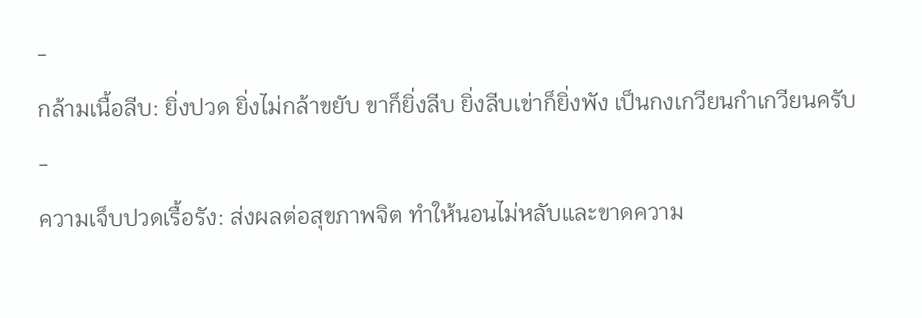-
กล้ามเนื้อลีบ: ยิ่งปวด ยิ่งไม่กล้าขยับ ขาก็ยิ่งลีบ ยิ่งลีบเข่าก็ยิ่งพัง เป็นกงเกวียนกำเกวียนครับ
-
ความเจ็บปวดเรื้อรัง: ส่งผลต่อสุขภาพจิต ทำให้นอนไม่หลับและขาดความ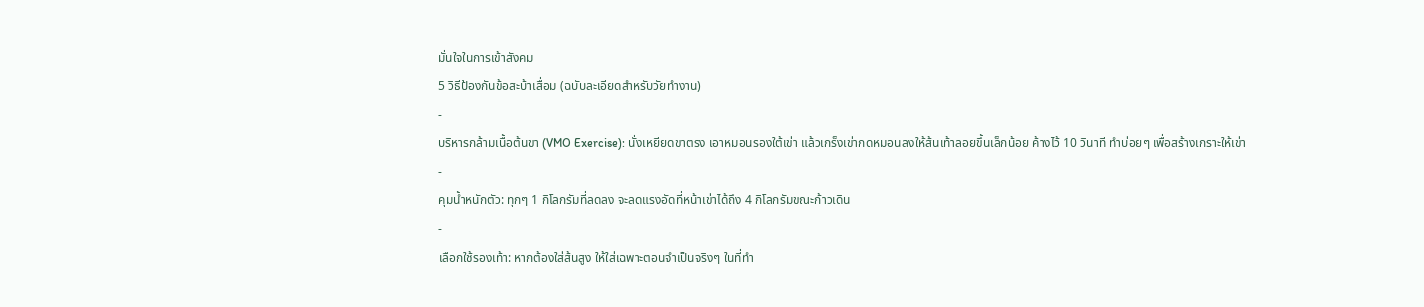มั่นใจในการเข้าสังคม
5 วิธีป้องกันข้อสะบ้าเสื่อม (ฉบับละเอียดสำหรับวัยทำงาน)
-
บริหารกล้ามเนื้อต้นขา (VMO Exercise): นั่งเหยียดขาตรง เอาหมอนรองใต้เข่า แล้วเกร็งเข่ากดหมอนลงให้ส้นเท้าลอยขึ้นเล็กน้อย ค้างไว้ 10 วินาที ทำบ่อยๆ เพื่อสร้างเกราะให้เข่า
-
คุมน้ำหนักตัว: ทุกๆ 1 กิโลกรัมที่ลดลง จะลดแรงอัดที่หน้าเข่าได้ถึง 4 กิโลกรัมขณะก้าวเดิน
-
เลือกใช้รองเท้า: หากต้องใส่ส้นสูง ให้ใส่เฉพาะตอนจำเป็นจริงๆ ในที่ทำ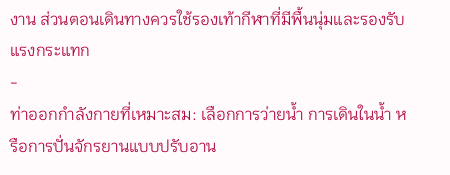งาน ส่วนตอนเดินทางควรใช้รองเท้ากีฬาที่มีพื้นนุ่มและรองรับแรงกระแทก
-
ท่าออกกำลังกายที่เหมาะสม: เลือกการว่ายน้ำ การเดินในน้ำ หรือการปั่นจักรยานแบบปรับอาน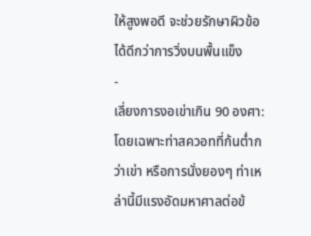ให้สูงพอดี จะช่วยรักษาผิวข้อได้ดีกว่าการวิ่งบนพื้นแข็ง
-
เลี่ยงการงอเข่าเกิน 90 องศา: โดยเฉพาะท่าสควอทที่ก้นต่ำกว่าเข่า หรือการนั่งยองๆ ท่าเหล่านี้มีแรงอัดมหาศาลต่อข้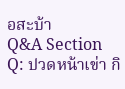อสะบ้า
Q&A Section
Q: ปวดหน้าเข่า กิ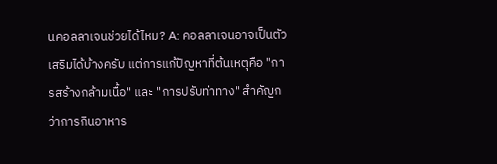นคอลลาเจนช่วยได้ไหม? A: คอลลาเจนอาจเป็นตัวเสริมได้บ้างครับ แต่การแก้ปัญหาที่ต้นเหตุคือ "การสร้างกล้ามเนื้อ" และ "การปรับท่าทาง" สำคัญกว่าการกินอาหาร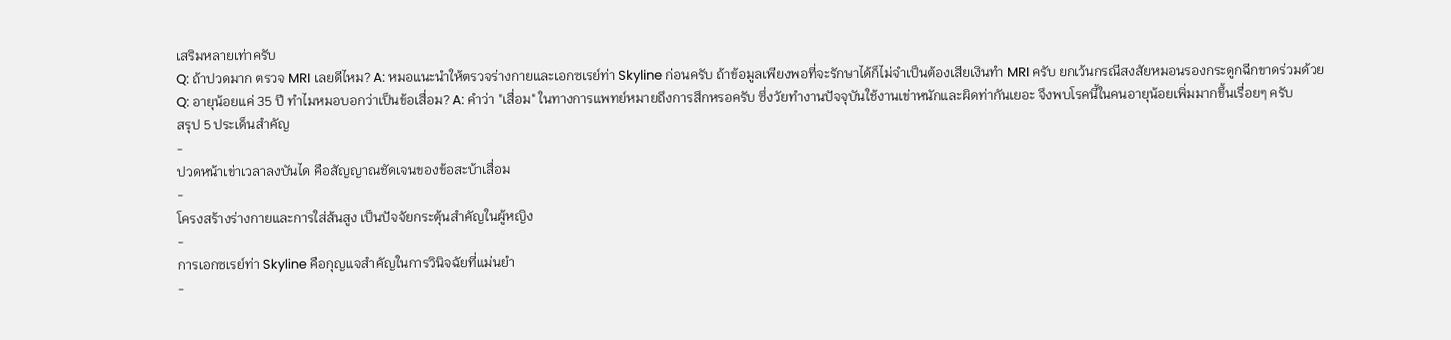เสริมหลายเท่าครับ
Q: ถ้าปวดมาก ตรวจ MRI เลยดีไหม? A: หมอแนะนำให้ตรวจร่างกายและเอกซเรย์ท่า Skyline ก่อนครับ ถ้าข้อมูลเพียงพอที่จะรักษาได้ก็ไม่จำเป็นต้องเสียเงินทำ MRI ครับ ยกเว้นกรณีสงสัยหมอนรองกระดูกฉีกขาดร่วมด้วย
Q: อายุน้อยแค่ 35 ปี ทำไมหมอบอกว่าเป็นข้อเสื่อม? A: คำว่า "เสื่อม" ในทางการแพทย์หมายถึงการสึกหรอครับ ซึ่งวัยทำงานปัจจุบันใช้งานเข่าหนักและผิดท่ากันเยอะ จึงพบโรคนี้ในคนอายุน้อยเพิ่มมากขึ้นเรื่อยๆ ครับ
สรุป 5 ประเด็นสำคัญ
-
ปวดหน้าเข่าเวลาลงบันได คือสัญญาณชัดเจนของข้อสะบ้าเสื่อม
-
โครงสร้างร่างกายและการใส่ส้นสูง เป็นปัจจัยกระตุ้นสำคัญในผู้หญิง
-
การเอกซเรย์ท่า Skyline คือกุญแจสำคัญในการวินิจฉัยที่แม่นยำ
-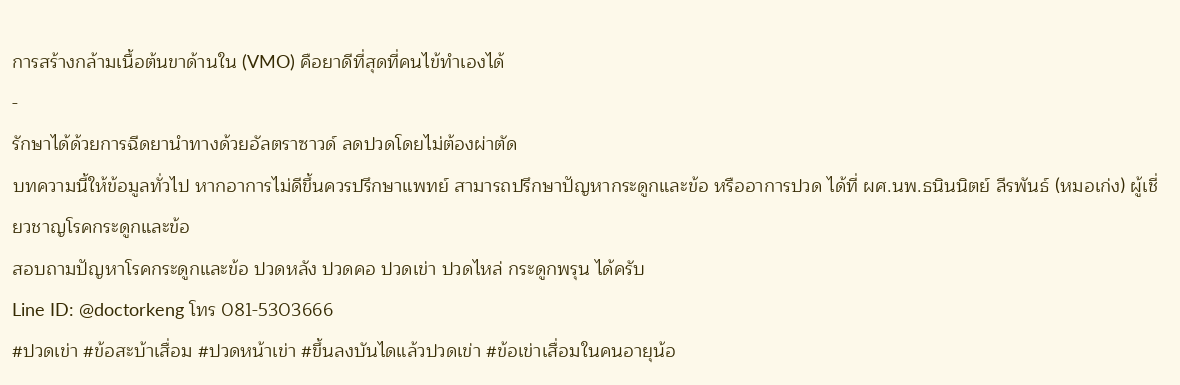การสร้างกล้ามเนื้อต้นขาด้านใน (VMO) คือยาดีที่สุดที่คนไข้ทำเองได้
-
รักษาได้ด้วยการฉีดยานำทางด้วยอัลตราซาวด์ ลดปวดโดยไม่ต้องผ่าตัด
บทความนี้ให้ข้อมูลทั่วไป หากอาการไม่ดีขึ้นควรปรึกษาแพทย์ สามารถปรึกษาปัญหากระดูกและข้อ หรืออาการปวด ได้ที่ ผศ.นพ.ธนินนิตย์ ลีรพันธ์ (หมอเก่ง) ผู้เชี่ยวชาญโรคกระดูกและข้อ
สอบถามปัญหาโรคกระดูกและข้อ ปวดหลัง ปวดคอ ปวดเข่า ปวดไหล่ กระดูกพรุน ได้ครับ
Line ID: @doctorkeng โทร 081-5303666
#ปวดเข่า #ข้อสะบ้าเสื่อม #ปวดหน้าเข่า #ขึ้นลงบันไดแล้วปวดเข่า #ข้อเข่าเสื่อมในคนอายุน้อ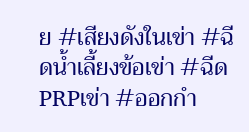ย #เสียงดังในเข่า #ฉีดน้ำเลี้ยงข้อเข่า #ฉีดPRPเข่า #ออกกำ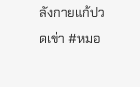ลังกายแก้ปวดเข่า #หมอ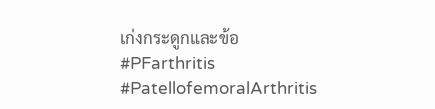เก่งกระดูกและข้อ #PFarthritis #PatellofemoralArthritis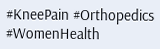#KneePain #Orthopedics #WomenHealth